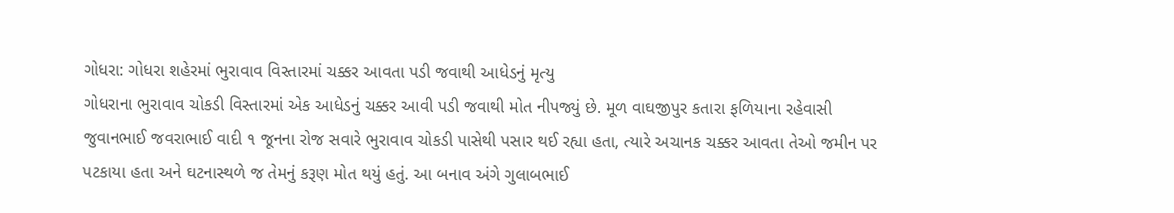ગોધરા: ગોધરા શહેરમાં ભુરાવાવ વિસ્તારમાં ચક્કર આવતા પડી જવાથી આધેડનું મૃત્યુ
ગોધરાના ભુરાવાવ ચોકડી વિસ્તારમાં એક આધેડનું ચક્કર આવી પડી જવાથી મોત નીપજ્યું છે. મૂળ વાઘજીપુર કતારા ફળિયાના રહેવાસી જુવાનભાઈ જવરાભાઈ વાદી ૧ જૂનના રોજ સવારે ભુરાવાવ ચોકડી પાસેથી પસાર થઈ રહ્યા હતા, ત્યારે અચાનક ચક્કર આવતા તેઓ જમીન પર પટકાયા હતા અને ઘટનાસ્થળે જ તેમનું કરૂણ મોત થયું હતું. આ બનાવ અંગે ગુલાબભાઈ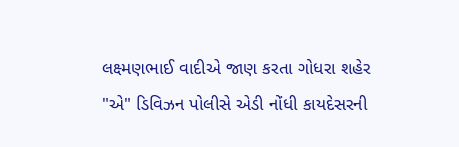લક્ષ્મણભાઈ વાદીએ જાણ કરતા ગોધરા શહેર "એ" ડિવિઝન પોલીસે એડી નોંધી કાયદેસરની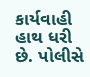કાર્યવાહી હાથ ધરી છે. પોલીસે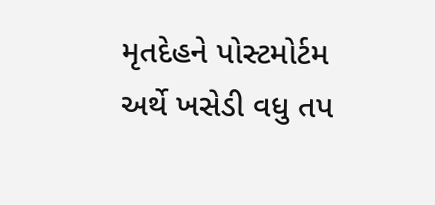મૃતદેહને પોસ્ટમોર્ટમ અર્થે ખસેડી વધુ તપ